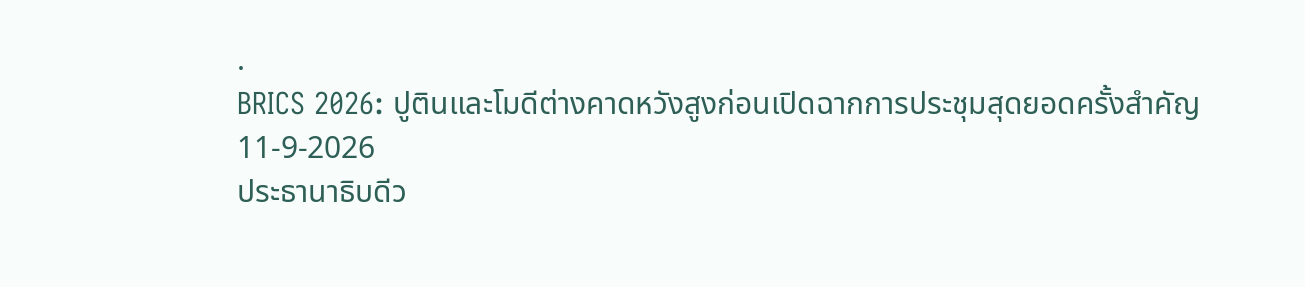.
BRICS 2026: ปูตินและโมดีต่างคาดหวังสูงก่อนเปิดฉากการประชุมสุดยอดครั้งสำคัญ
11-9-2026
ประธานาธิบดีว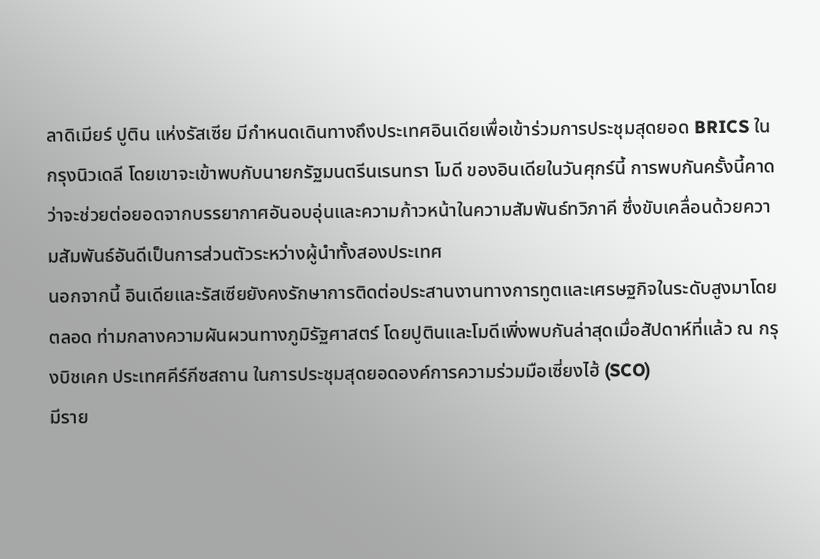ลาดิเมียร์ ปูติน แห่งรัสเซีย มีกำหนดเดินทางถึงประเทศอินเดียเพื่อเข้าร่วมการประชุมสุดยอด BRICS ในกรุงนิวเดลี โดยเขาจะเข้าพบกับนายกรัฐมนตรีนเรนทรา โมดี ของอินเดียในวันศุกร์นี้ การพบกันครั้งนี้คาดว่าจะช่วยต่อยอดจากบรรยากาศอันอบอุ่นและความก้าวหน้าในความสัมพันธ์ทวิภาคี ซึ่งขับเคลื่อนด้วยความสัมพันธ์อันดีเป็นการส่วนตัวระหว่างผู้นำทั้งสองประเทศ
นอกจากนี้ อินเดียและรัสเซียยังคงรักษาการติดต่อประสานงานทางการทูตและเศรษฐกิจในระดับสูงมาโดยตลอด ท่ามกลางความผันผวนทางภูมิรัฐศาสตร์ โดยปูตินและโมดีเพิ่งพบกันล่าสุดเมื่อสัปดาห์ที่แล้ว ณ กรุงบิชเคก ประเทศคีร์กีซสถาน ในการประชุมสุดยอดองค์การความร่วมมือเซี่ยงไฮ้ (SCO)
มีราย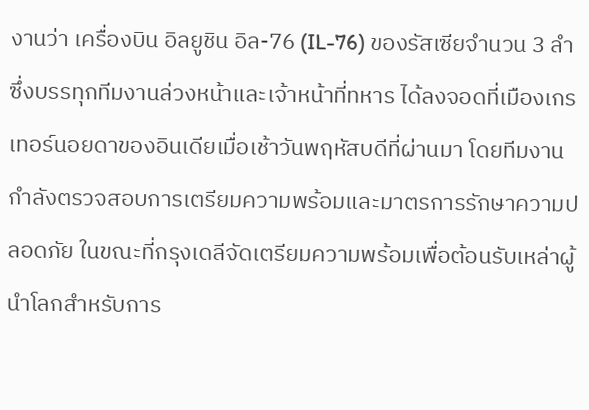งานว่า เครื่องบิน อิลยูชิน อิล-76 (IL-76) ของรัสเซียจำนวน 3 ลำ ซึ่งบรรทุกทีมงานล่วงหน้าและเจ้าหน้าที่ทหาร ได้ลงจอดที่เมืองเกรเทอร์นอยดาของอินเดียเมื่อเช้าวันพฤหัสบดีที่ผ่านมา โดยทีมงานกำลังตรวจสอบการเตรียมความพร้อมและมาตรการรักษาความปลอดภัย ในขณะที่กรุงเดลีจัดเตรียมความพร้อมเพื่อต้อนรับเหล่าผู้นำโลกสำหรับการ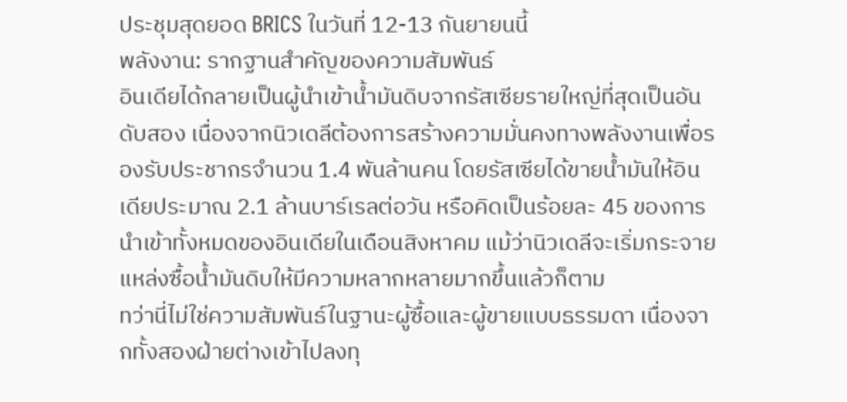ประชุมสุดยอด BRICS ในวันที่ 12-13 กันยายนนี้
พลังงาน: รากฐานสำคัญของความสัมพันธ์
อินเดียได้กลายเป็นผู้นำเข้าน้ำมันดิบจากรัสเซียรายใหญ่ที่สุดเป็นอันดับสอง เนื่องจากนิวเดลีต้องการสร้างความมั่นคงทางพลังงานเพื่อรองรับประชากรจำนวน 1.4 พันล้านคน โดยรัสเซียได้ขายน้ำมันให้อินเดียประมาณ 2.1 ล้านบาร์เรลต่อวัน หรือคิดเป็นร้อยละ 45 ของการนำเข้าทั้งหมดของอินเดียในเดือนสิงหาคม แม้ว่านิวเดลีจะเริ่มกระจายแหล่งซื้อน้ำมันดิบให้มีความหลากหลายมากขึ้นแล้วก็ตาม
ทว่านี่ไม่ใช่ความสัมพันธ์ในฐานะผู้ซื้อและผู้ขายแบบธรรมดา เนื่องจากทั้งสองฝ่ายต่างเข้าไปลงทุ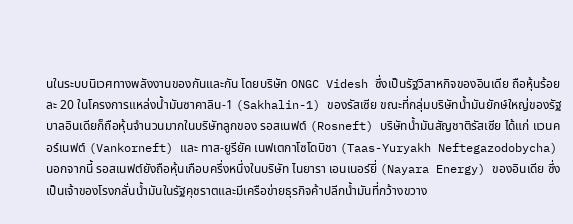นในระบบนิเวศทางพลังงานของกันและกัน โดยบริษัท ONGC Videsh ซึ่งเป็นรัฐวิสาหกิจของอินเดีย ถือหุ้นร้อยละ 20 ในโครงการแหล่งน้ำมันซาคาลิน-1 (Sakhalin-1) ของรัสเซีย ขณะที่กลุ่มบริษัทน้ำมันยักษ์ใหญ่ของรัฐบาลอินเดียก็ถือหุ้นจำนวนมากในบริษัทลูกของ รอสเนฟต์ (Rosneft) บริษัทน้ำมันสัญชาติรัสเซีย ได้แก่ แวนคอร์เนฟต์ (Vankorneft) และ ทาส-ยูรียัค เนฟเตกาโซโดบิชา (Taas-Yuryakh Neftegazodobycha)
นอกจากนี้ รอสเนฟต์ยังถือหุ้นเกือบครึ่งหนึ่งในบริษัท ไนยารา เอนเนอร์ยี่ (Nayara Energy) ของอินเดีย ซึ่งเป็นเจ้าของโรงกลั่นน้ำมันในรัฐคุชราตและมีเครือข่ายธุรกิจค้าปลีกน้ำมันที่กว้างขวาง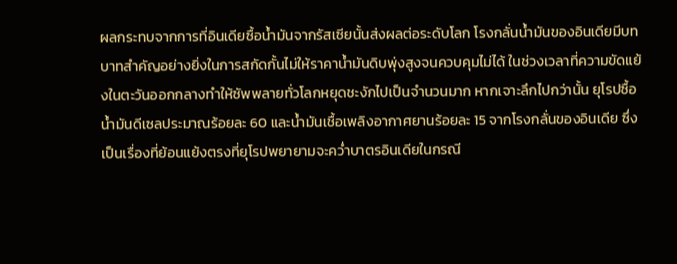ผลกระทบจากการที่อินเดียซื้อน้ำมันจากรัสเซียนั้นส่งผลต่อระดับโลก โรงกลั่นน้ำมันของอินเดียมีบทบาทสำคัญอย่างยิ่งในการสกัดกั้นไม่ให้ราคาน้ำมันดิบพุ่งสูงจนควบคุมไม่ได้ ในช่วงเวลาที่ความขัดแย้งในตะวันออกกลางทำให้ซัพพลายทั่วโลกหยุดชะงักไปเป็นจำนวนมาก หากเจาะลึกไปกว่านั้น ยุโรปซื้อน้ำมันดีเซลประมาณร้อยละ 60 และน้ำมันเชื้อเพลิงอากาศยานร้อยละ 15 จากโรงกลั่นของอินเดีย ซึ่งเป็นเรื่องที่ย้อนแย้งตรงที่ยุโรปพยายามจะคว่ำบาตรอินเดียในกรณี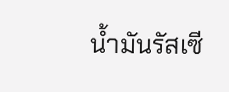น้ำมันรัสเซี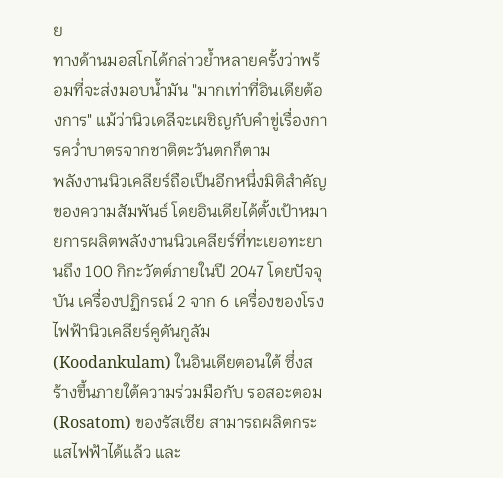ย
ทางด้านมอสโกได้กล่าวย้ำหลายครั้งว่าพร้อมที่จะส่งมอบน้ำมัน "มากเท่าที่อินเดียต้องการ" แม้ว่านิวเดลีจะเผชิญกับคำขู่เรื่องการคว่ำบาตรจากชาติตะวันตกก็ตาม
พลังงานนิวเคลียร์ถือเป็นอีกหนึ่งมิติสำคัญของความสัมพันธ์ โดยอินเดียได้ตั้งเป้าหมายการผลิตพลังงานนิวเคลียร์ที่ทะเยอทะยานถึง 100 กิกะวัตต์ภายในปี 2047 โดยปัจจุบัน เครื่องปฏิกรณ์ 2 จาก 6 เครื่องของโรงไฟฟ้านิวเคลียร์คูดันกูลัม (Koodankulam) ในอินเดียตอนใต้ ซึ่งสร้างขึ้นภายใต้ความร่วมมือกับ รอสอะตอม (Rosatom) ของรัสเซีย สามารถผลิตกระแสไฟฟ้าได้แล้ว และ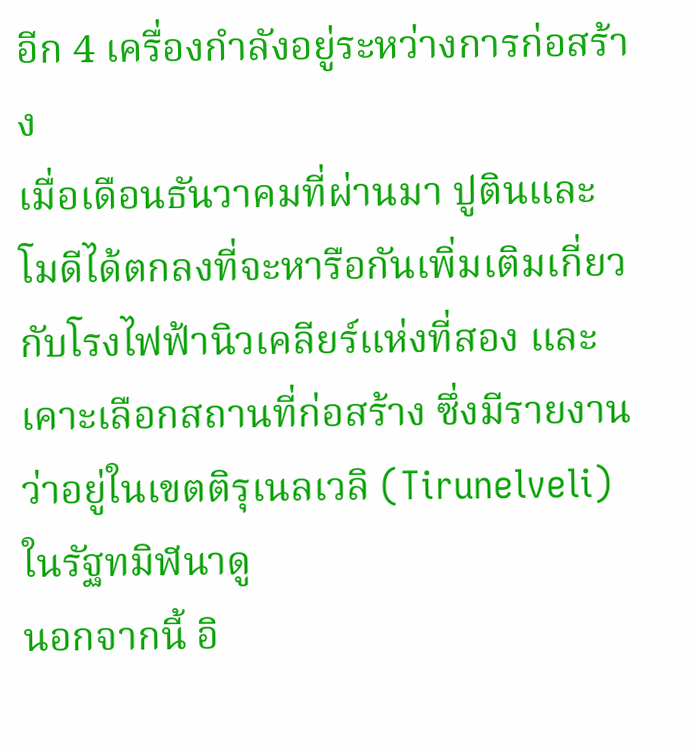อีก 4 เครื่องกำลังอยู่ระหว่างการก่อสร้าง
เมื่อเดือนธันวาคมที่ผ่านมา ปูตินและโมดีได้ตกลงที่จะหารือกันเพิ่มเติมเกี่ยวกับโรงไฟฟ้านิวเคลียร์แห่งที่สอง และเคาะเลือกสถานที่ก่อสร้าง ซึ่งมีรายงานว่าอยู่ในเขตติรุเนลเวลิ (Tirunelveli) ในรัฐทมิฬนาดู
นอกจากนี้ อิ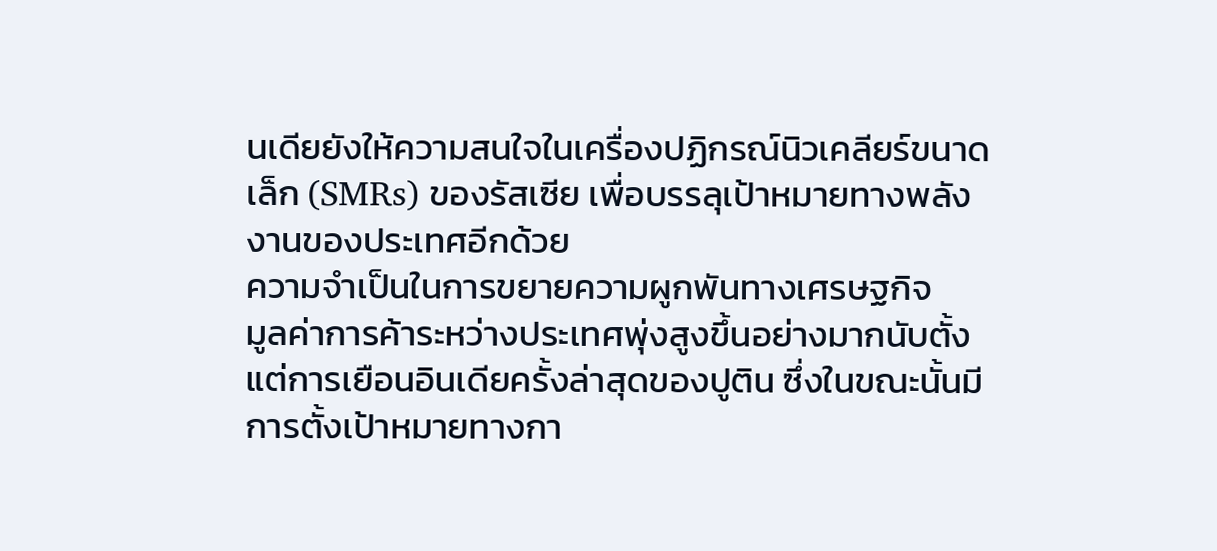นเดียยังให้ความสนใจในเครื่องปฏิกรณ์นิวเคลียร์ขนาดเล็ก (SMRs) ของรัสเซีย เพื่อบรรลุเป้าหมายทางพลังงานของประเทศอีกด้วย
ความจำเป็นในการขยายความผูกพันทางเศรษฐกิจ
มูลค่าการค้าระหว่างประเทศพุ่งสูงขึ้นอย่างมากนับตั้งแต่การเยือนอินเดียครั้งล่าสุดของปูติน ซึ่งในขณะนั้นมีการตั้งเป้าหมายทางกา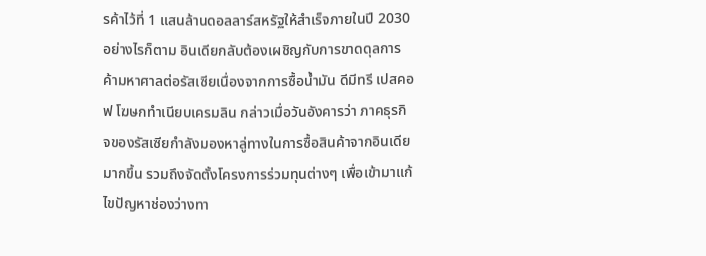รค้าไว้ที่ 1 แสนล้านดอลลาร์สหรัฐให้สำเร็จภายในปี 2030 อย่างไรก็ตาม อินเดียกลับต้องเผชิญกับการขาดดุลการค้ามหาศาลต่อรัสเซียเนื่องจากการซื้อน้ำมัน ดีมีทรี เปสคอฟ โฆษกทำเนียบเครมลิน กล่าวเมื่อวันอังคารว่า ภาคธุรกิจของรัสเซียกำลังมองหาลู่ทางในการซื้อสินค้าจากอินเดียมากขึ้น รวมถึงจัดตั้งโครงการร่วมทุนต่างๆ เพื่อเข้ามาแก้ไขปัญหาช่องว่างทา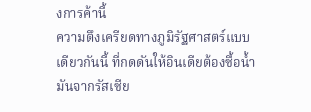งการค้านี้
ความตึงเครียดทางภูมิรัฐศาสตร์แบบเดียวกันนี้ ที่กดดันให้อินเดียต้องซื้อน้ำมันจากรัสเซีย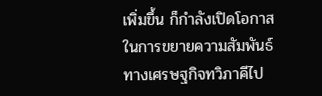เพิ่มขึ้น ก็กำลังเปิดโอกาสในการขยายความสัมพันธ์ทางเศรษฐกิจทวิภาคีไป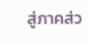สู่ภาคส่ว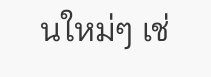นใหม่ๆ เช่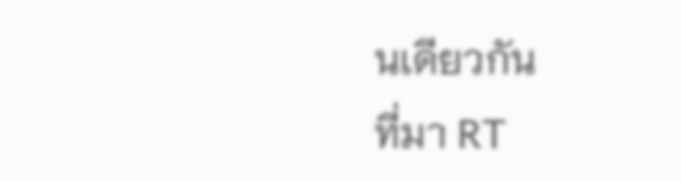นเดียวกัน
ที่มา RT